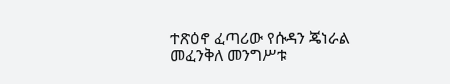ተጽዕኖ ፈጣሪው የሱዳን ጄነራል መፈንቅለ መንግሥቱ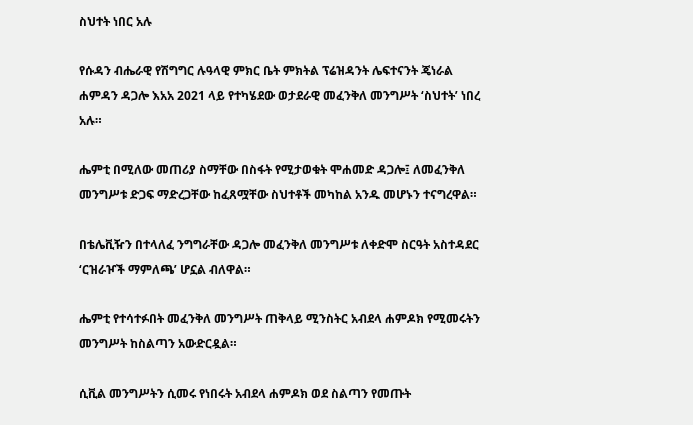ስህተት ነበር አሉ

የሱዳን ብሔራዊ የሽግግር ሉዓላዊ ምክር ቤት ምክትል ፕሬዝዳንት ሌፍተናንት ጄነራል ሐምዳን ዳጋሎ እአአ 2021 ላይ የተካሄደው ወታደራዊ መፈንቅለ መንግሥት ‘ስህተት’ ነበረ አሉ።

ሔምቲ በሚለው መጠሪያ ስማቸው በስፋት የሚታወቁት ሞሐመድ ዳጋሎ፤ ለመፈንቅለ መንግሥቱ ድጋፍ ማድረጋቸው ከፈጸሟቸው ስህተቶች መካከል አንዱ መሆኑን ተናግረዋል።

በቴሌቪዥን በተላለፈ ንግግራቸው ዳጋሎ መፈንቅለ መንግሥቱ ለቀድሞ ስርዓት አስተዳደር ‘ርዝራዦች ማምለጫ’ ሆኗል ብለዋል።

ሔምቲ የተሳተፉበት መፈንቅለ መንግሥት ጠቅላይ ሚንስትር አብደላ ሐምዶክ የሚመሩትን መንግሥት ከስልጣን አውድርዷል።

ሲቪል መንግሥትን ሲመሩ የነበሩት አብደላ ሐምዶክ ወደ ስልጣን የመጡት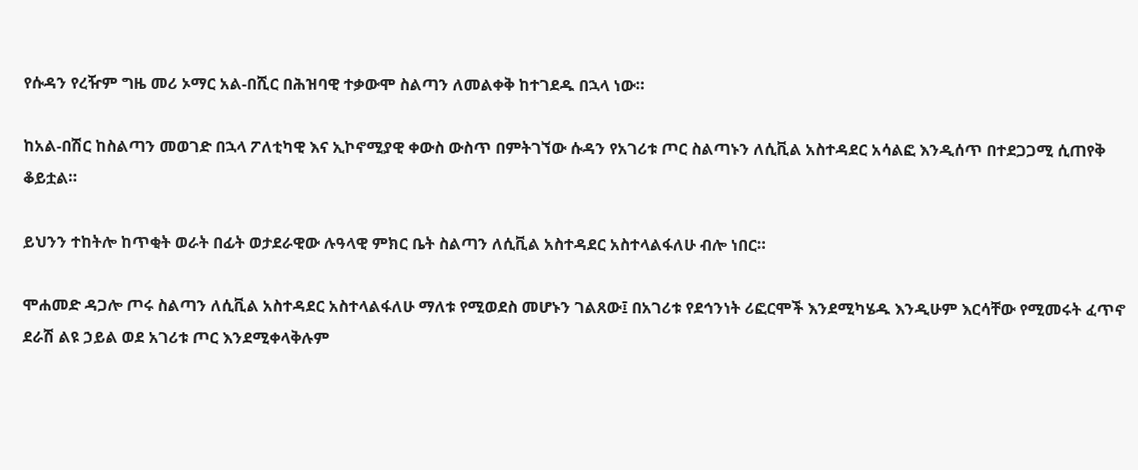የሱዳን የረዥም ግዜ መሪ ኦማር አል-በሺር በሕዝባዊ ተቃውሞ ስልጣን ለመልቀቅ ከተገደዱ በኋላ ነው።

ከአል-በሽር ከስልጣን መወገድ በኋላ ፖለቲካዊ እና ኢኮኖሚያዊ ቀውስ ውስጥ በምትገኘው ሱዳን የአገሪቱ ጦር ስልጣኑን ለሲቪል አስተዳደር አሳልፎ እንዲሰጥ በተደጋጋሚ ሲጠየቅ ቆይቷል።

ይህንን ተከትሎ ከጥቂት ወራት በፊት ወታደራዊው ሉዓላዊ ምክር ቤት ስልጣን ለሲቪል አስተዳደር አስተላልፋለሁ ብሎ ነበር።

ሞሐመድ ዳጋሎ ጦሩ ስልጣን ለሲቪል አስተዳደር አስተላልፋለሁ ማለቱ የሚወደስ መሆኑን ገልጸው፤ በአገሪቱ የደኅንነት ሪፎርሞች እንደሚካሄዱ እንዲሁም እርሳቸው የሚመሩት ፈጥኖ ደራሽ ልዩ ኃይል ወደ አገሪቱ ጦር እንደሚቀላቅሉም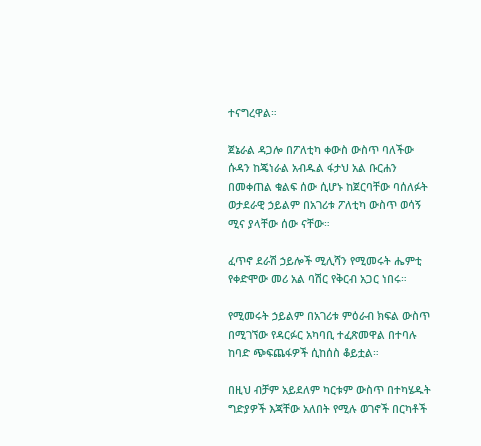ተናግረዋል።

ጀኔራል ዳጋሎ በፖለቲካ ቀውስ ውስጥ ባለችው ሱዳን ከጄነራል አብዱል ፋታህ አል ቡርሐን በመቀጠል ቁልፍ ሰው ሲሆኑ ከጀርባቸው ባሰለፉት ወታደራዊ ኃይልም በአገሪቱ ፖለቲካ ውስጥ ወሳኝ ሚና ያላቸው ሰው ናቸው።

ፈጥኖ ደራሽ ኃይሎች ሚሊሻን የሚመሩት ሔምቲ የቀድሞው መሪ አል ባሽር የቅርብ አጋር ነበሩ።

የሚመሩት ኃይልም በአገሪቱ ምዕራብ ክፍል ውስጥ በሚገኘው የዳርፉር አካባቢ ተፈጽመዋል በተባሉ ከባድ ጭፍጨፋዎች ሲከሰስ ቆይቷል።

በዚህ ብቻም አይደለም ካርቱም ውስጥ በተካሄዱት ግድያዎች እጃቸው አለበት የሚሉ ወገኖች በርካቶች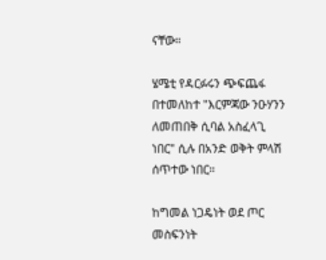ናቸው።

ሄሜቲ የዳርፉሩን ጭፍጨፋ በተመለከተ "እርምጃው ንዑሃንን ለመጠበቅ ሲባል አስፈላጊ ነበር" ሲሉ በአንድ ወቅት ምላሽ ሰጥተው ነበር።

ከግመል ነጋዴነት ወደ ጦር መስፍንነት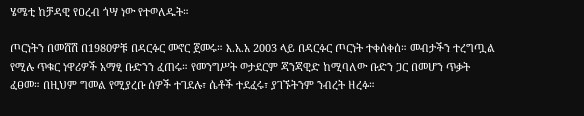ሄሜቲ ከቻዳዊ የዐረብ ጎሣ ነው የተወለዱት።

ጦርነትን በመሸሽ በ1980ዎቹ በዳርፉር መኖር ጀመሩ። እ.አ.አ 2003 ላይ በዳርፉር ጦርነት ተቀሰቀሰ። መብታችን ተረግጧል የሚሉ ጥቁር ነዋሪዎች አማፂ ቡድንን ፈጠሩ። የመንግሥት ወታደርም ጃንጃዊድ ከሚባለው ቡድን ጋር በመሆን ጥቃት ፈፀመ። በዚህም ግመል የሚያረቡ ሰዎች ተገደሉ፣ ሴቶች ተደፈሩ፣ ያገኙትንም ንብረት ዘረፉ።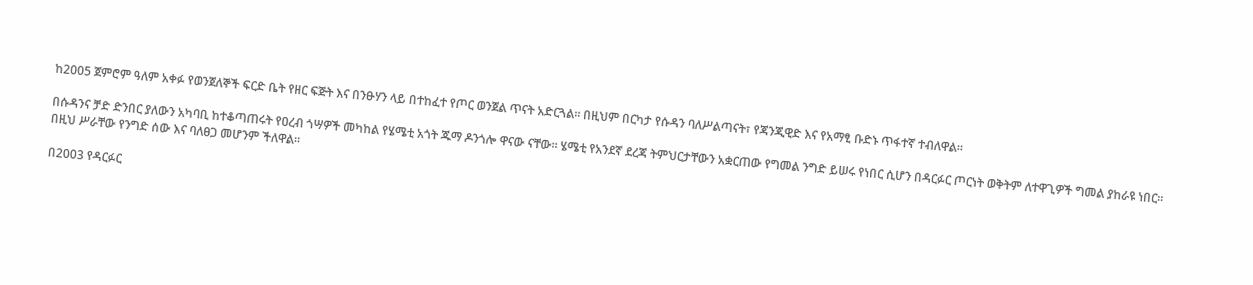ከ2005 ጀምሮም ዓለም አቀፉ የወንጀለኞች ፍርድ ቤት የዘር ፍጅት እና በንፁሃን ላይ በተከፈተ የጦር ወንጀል ጥናት አድርጓል። በዚህም በርካታ የሱዳን ባለሥልጣናት፣ የጃንጂዊድ እና የአማፂ ቡድኑ ጥፋተኛ ተብለዋል።

በሱዳንና ቻድ ድንበር ያለውን አካባቢ ከተቆጣጠሩት የዐረብ ጎሣዎች መካከል የሄሜቲ አጎት ጁማ ዶንጎሎ ዋናው ናቸው። ሄሜቲ የአንደኛ ደረጃ ትምህርታቸውን አቋርጠው የግመል ንግድ ይሠሩ የነበር ሲሆን በዳርፉር ጦርነት ወቅትም ለተዋጊዎች ግመል ያከራዩ ነበር። በዚህ ሥራቸው የንግድ ሰው እና ባለፀጋ መሆንም ችለዋል።

በ2003 የዳርፉር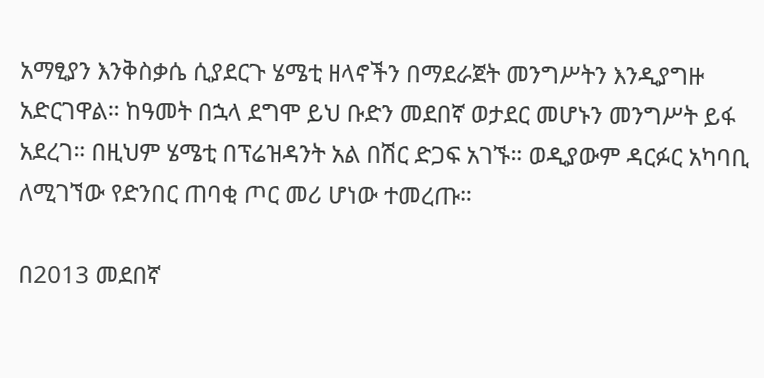አማፂያን እንቅስቃሴ ሲያደርጉ ሄሜቲ ዘላኖችን በማደራጀት መንግሥትን እንዲያግዙ አድርገዋል። ከዓመት በኋላ ደግሞ ይህ ቡድን መደበኛ ወታደር መሆኑን መንግሥት ይፋ አደረገ። በዚህም ሄሜቲ በፕሬዝዳንት አል በሽር ድጋፍ አገኙ። ወዲያውም ዳርፉር አካባቢ ለሚገኘው የድንበር ጠባቂ ጦር መሪ ሆነው ተመረጡ።

በ2013 መደበኛ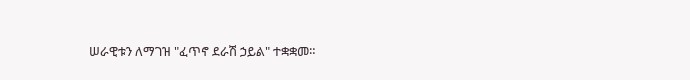ሠራዊቱን ለማገዝ "ፈጥኖ ደራሽ ኃይል" ተቋቋመ።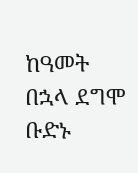ከዓመት በኋላ ደግሞ ቡድኑ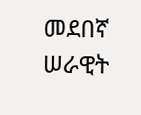መደበኛ ሠራዊት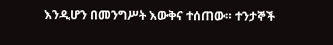እንዲሆን በመንግሥት እውቅና ተሰጠው። ተንታኞች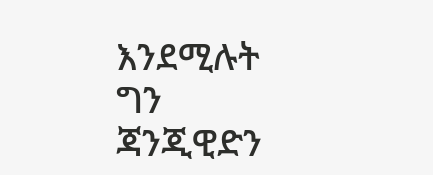እንደሚሉት ግን ጃንጂዊድን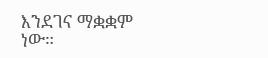እንደገና ማቋቋም ነው።